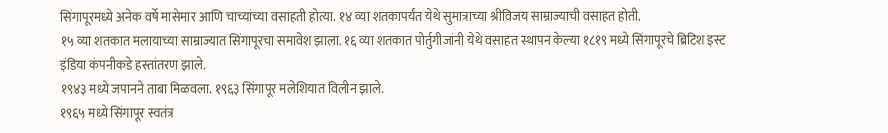सिंगापूरमध्ये अनेक वर्षे मासेमार आणि चाच्यांच्या वसाहती होत्या. १४ व्या शतकापर्यंत येथे सुमात्राच्या श्रीविजय साम्राज्याची वसाहत होती.
१५ व्या शतकात मलायाच्या साम्राज्यात सिंगापूरचा समावेश झाला. १६ व्या शतकात पोर्तुगीजांनी येथे वसाहत स्थापन केल्या १८१९ मध्ये सिंगापूरचे ब्रिटिश इस्ट इंडिया कंपनीकडे हस्तांतरण झाले.
१९४३ मध्ये जपानने ताबा मिळवला. १९६३ सिंगापूर मलेशियात विलीन झाले.
१९६५ मध्ये सिंगापूर स्वतंत्र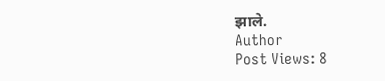झाले.
Author
Post Views: 8